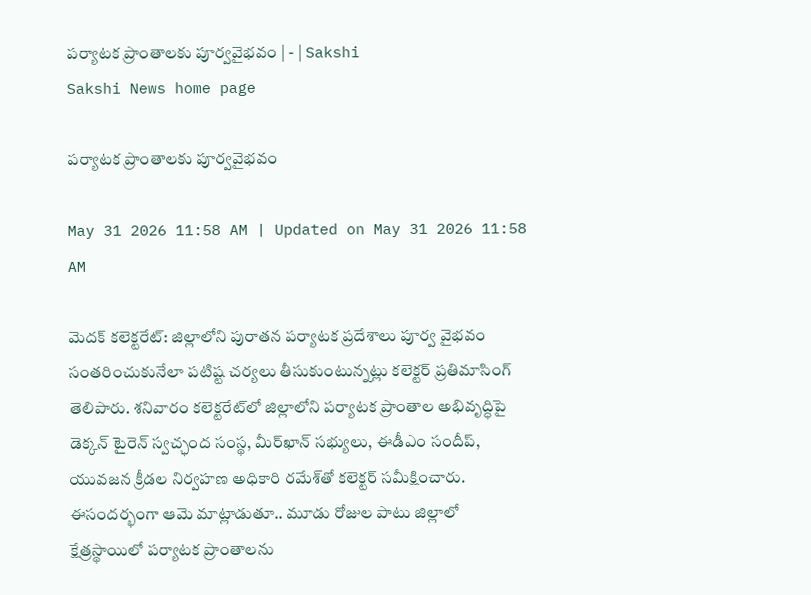పర్యాటక ప్రాంతాలకు పూర్వవైభవం | - | Sakshi
Sakshi News home page

పర్యాటక ప్రాంతాలకు పూర్వవైభవం

May 31 2026 11:58 AM | Updated on May 31 2026 11:58 AM

మెదక్‌ కలెక్టరేట్‌: జిల్లాలోని పురాతన పర్యాటక ప్రదేశాలు పూర్వ వైభవం సంతరించుకునేలా పటిష్ట చర్యలు తీసుకుంటున్నట్లు కలెక్టర్‌ ప్రతిమాసింగ్‌ తెలిపారు. శనివారం కలెక్టరేట్‌లో జిల్లాలోని పర్యాటక ప్రాంతాల అభివృద్ధిపై డెక్కన్‌ టైరెన్‌ స్వచ్ఛంద సంస్థ, మీర్‌ఖాన్‌ సభ్యులు, ఈడీఎం సందీప్‌, యువజన క్రీడల నిర్వహణ అధికారి రమేశ్‌తో కలెక్టర్‌ సమీక్షించారు. ఈసందర్భంగా ఆమె మాట్లాడుతూ.. మూడు రోజుల పాటు జిల్లాలో క్షేత్రస్థాయిలో పర్యాటక ప్రాంతాలను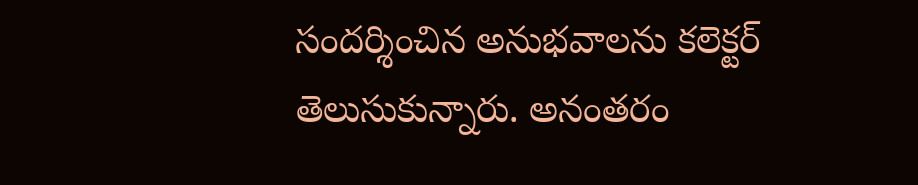సందర్శించిన అనుభవాలను కలెక్టర్‌ తెలుసుకున్నారు. అనంతరం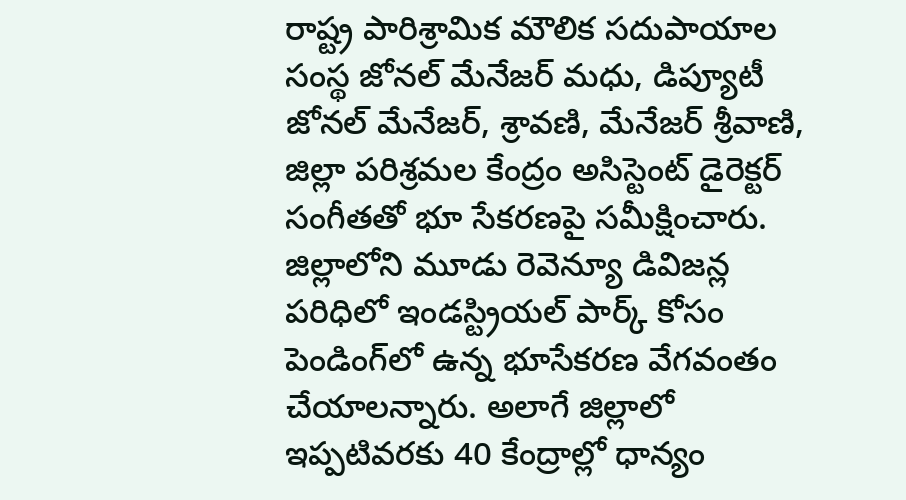రాష్ట్ర పారిశ్రామిక మౌలిక సదుపాయాల సంస్థ జోనల్‌ మేనేజర్‌ మధు, డిప్యూటీ జోనల్‌ మేనేజర్‌, శ్రావణి, మేనేజర్‌ శ్రీవాణి, జిల్లా పరిశ్రమల కేంద్రం అసిస్టెంట్‌ డైరెక్టర్‌ సంగీతతో భూ సేకరణపై సమీక్షించారు. జిల్లాలోని మూడు రెవెన్యూ డివిజన్ల పరిధిలో ఇండస్ట్రియల్‌ పార్క్‌ కోసం పెండింగ్‌లో ఉన్న భూసేకరణ వేగవంతం చేయాలన్నారు. అలాగే జిల్లాలో ఇప్పటివరకు 40 కేంద్రాల్లో ధాన్యం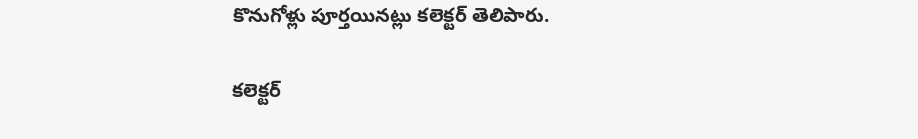కొనుగోళ్లు పూర్తయినట్లు కలెక్టర్‌ తెలిపారు.

కలెక్టర్‌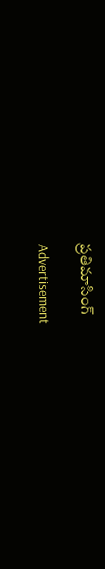ప్రతిమాసింగ్‌

Advertisement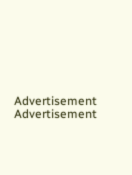Advertisement
Advertisement